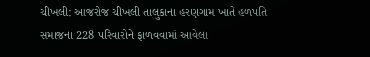ચીખલી: આજરોજ ચીખલી તાલુકાના હરણગામ ખાતે હળપતિ સમાજના 228 પરિવારોને ફાળવવામાં આવેલા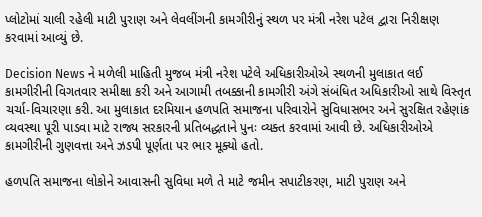પ્લોટોમાં ચાલી રહેલી માટી પુરાણ અને લેવલીંગની કામગીરીનું સ્થળ પર મંત્રી નરેશ પટેલ દ્વારા નિરીક્ષણ કરવામાં આવ્યું છે.

Decision News ને મળેલી માહિતી મુજબ મંત્રી નરેશ પટેલે અધિકારીઓએ સ્થળની મુલાકાત લઈ કામગીરીની વિગતવાર સમીક્ષા કરી અને આગામી તબક્કાની કામગીરી અંગે સંબંધિત અધિકારીઓ સાથે વિસ્તૃત ચર્ચા-વિચારણા કરી. આ મુલાકાત દરમિયાન હળપતિ સમાજના પરિવારોને સુવિધાસભર અને સુરક્ષિત રહેણાંક વ્યવસ્થા પૂરી પાડવા માટે રાજ્ય સરકારની પ્રતિબદ્ધતાને પુનઃ વ્યક્ત કરવામાં આવી છે. અધિકારીઓએ કામગીરીની ગુણવત્તા અને ઝડપી પૂર્ણતા પર ભાર મૂક્યો હતો.

હળપતિ સમાજના લોકોને આવાસની સુવિધા મળે તે માટે જમીન સપાટીકરણ, માટી પુરાણ અને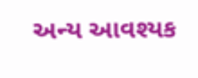અન્ય આવશ્યક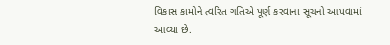વિકાસ કામોને ત્વરિત ગતિએ પૂર્ણ કરવાના સૂચનો આપવામાં આવ્યા છે.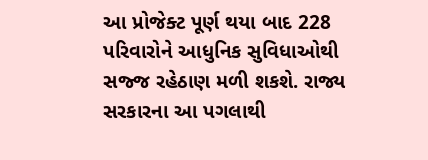આ પ્રોજેક્ટ પૂર્ણ થયા બાદ 228 પરિવારોને આધુનિક સુવિધાઓથી સજ્જ રહેઠાણ મળી શકશે. રાજ્ય સરકારના આ પગલાથી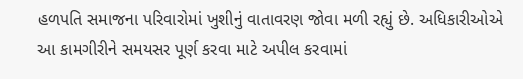હળપતિ સમાજના પરિવારોમાં ખુશીનું વાતાવરણ જોવા મળી રહ્યું છે. અધિકારીઓએ આ કામગીરીને સમયસર પૂર્ણ કરવા માટે અપીલ કરવામાં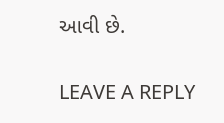આવી છે.


LEAVE A REPLY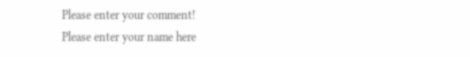Please enter your comment!
Please enter your name here